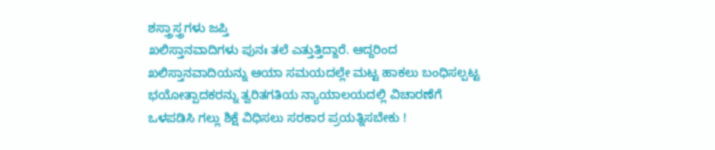ಶಸ್ತ್ರಾಸ್ತ್ರಗಳು ಜಪ್ತಿ
ಖಲಿಸ್ತಾನವಾದಿಗಳು ಪುನಃ ತಲೆ ಎತ್ತುತ್ತಿದ್ದಾರೆ. ಆದ್ದರಿಂದ ಖಲಿಸ್ತಾನವಾದಿಯನ್ನು ಆಯಾ ಸಮಯದಲ್ಲೇ ಮಟ್ಟ ಹಾಕಲು ಬಂಧಿಸಲ್ಪಟ್ಟ ಭಯೋತ್ಪಾದಕರನ್ನು ತ್ವರಿತಗತಿಯ ನ್ಯಾಯಾಲಯದಲ್ಲಿ ವಿಚಾರಣೆಗೆ ಒಳಪಡಿಸಿ ಗಲ್ಲು ಶಿಕ್ಷೆ ವಿಧಿಸಲು ಸರಕಾರ ಪ್ರಯತ್ನಿಸಬೇಕು !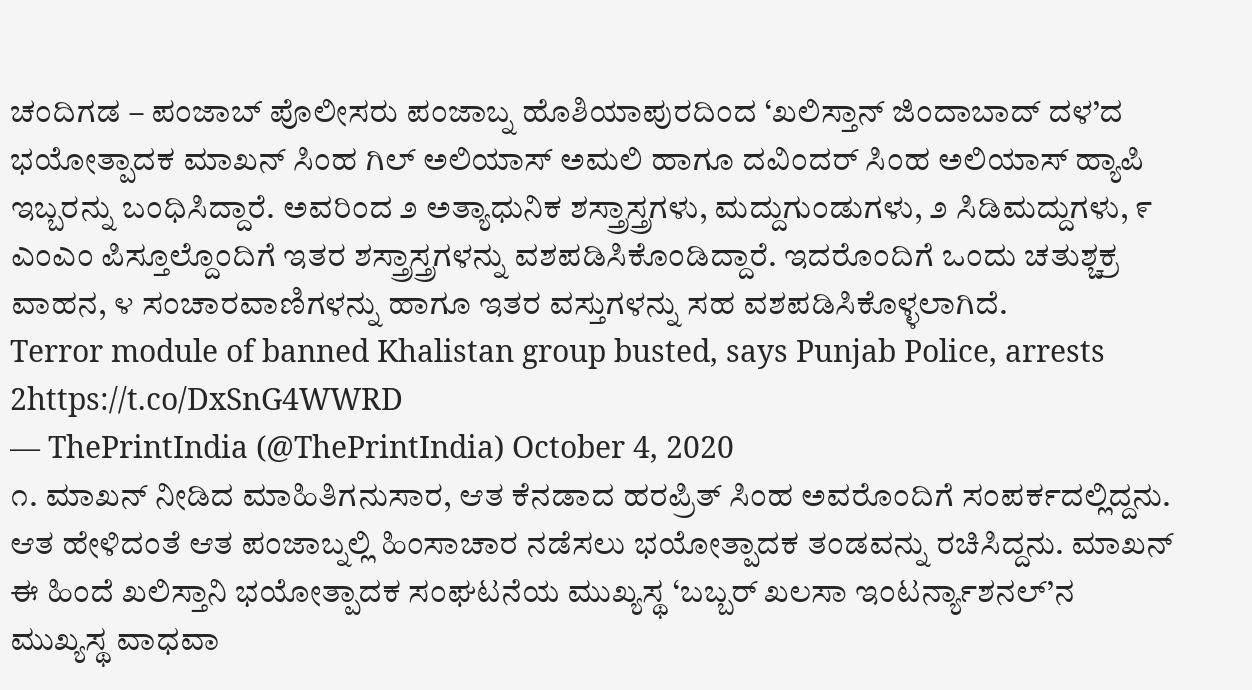ಚಂದಿಗಡ – ಪಂಜಾಬ್ ಪೊಲೀಸರು ಪಂಜಾಬ್ನ ಹೊಶಿಯಾಪುರದಿಂದ ‘ಖಲಿಸ್ತಾನ್ ಜಿಂದಾಬಾದ್ ದಳ’ದ ಭಯೋತ್ಪಾದಕ ಮಾಖನ್ ಸಿಂಹ ಗಿಲ್ ಅಲಿಯಾಸ್ ಅಮಲಿ ಹಾಗೂ ದವಿಂದರ್ ಸಿಂಹ ಅಲಿಯಾಸ್ ಹ್ಯಾಪಿ ಇಬ್ಬರನ್ನು ಬಂಧಿಸಿದ್ದಾರೆ. ಅವರಿಂದ ೨ ಅತ್ಯಾಧುನಿಕ ಶಸ್ತ್ರಾಸ್ತ್ರಗಳು, ಮದ್ದುಗುಂಡುಗಳು, ೨ ಸಿಡಿಮದ್ದುಗಳು, ೯ ಎಂಎಂ ಪಿಸ್ತೂಲ್ದೊಂದಿಗೆ ಇತರ ಶಸ್ತ್ರಾಸ್ತ್ರಗಳನ್ನು ವಶಪಡಿಸಿಕೊಂಡಿದ್ದಾರೆ. ಇದರೊಂದಿಗೆ ಒಂದು ಚತುಶ್ಚಕ್ರ ವಾಹನ, ೪ ಸಂಚಾರವಾಣಿಗಳನ್ನು ಹಾಗೂ ಇತರ ವಸ್ತುಗಳನ್ನು ಸಹ ವಶಪಡಿಸಿಕೊಳ್ಳಲಾಗಿದೆ.
Terror module of banned Khalistan group busted, says Punjab Police, arrests 2https://t.co/DxSnG4WWRD
— ThePrintIndia (@ThePrintIndia) October 4, 2020
೧. ಮಾಖನ್ ನೀಡಿದ ಮಾಹಿತಿಗನುಸಾರ, ಆತ ಕೆನಡಾದ ಹರಪ್ರಿತ್ ಸಿಂಹ ಅವರೊಂದಿಗೆ ಸಂಪರ್ಕದಲ್ಲಿದ್ದನು. ಆತ ಹೇಳಿದಂತೆ ಆತ ಪಂಜಾಬ್ನಲ್ಲಿ ಹಿಂಸಾಚಾರ ನಡೆಸಲು ಭಯೋತ್ಪಾದಕ ತಂಡವನ್ನು ರಚಿಸಿದ್ದನು. ಮಾಖನ್ ಈ ಹಿಂದೆ ಖಲಿಸ್ತಾನಿ ಭಯೋತ್ಪಾದಕ ಸಂಘಟನೆಯ ಮುಖ್ಯಸ್ಥ ‘ಬಬ್ಬರ್ ಖಲಸಾ ಇಂಟರ್ನ್ಯಾಶನಲ್’ನ ಮುಖ್ಯಸ್ಥ ವಾಧವಾ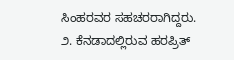ಸಿಂಹರವರ ಸಹಚರರಾಗಿದ್ದರು.
೨. ಕೆನಡಾದಲ್ಲಿರುವ ಹರಪ್ರಿತ್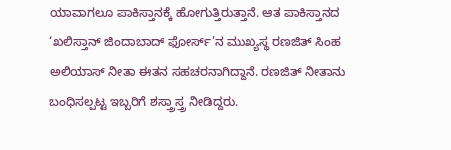ಯಾವಾಗಲೂ ಪಾಕಿಸ್ತಾನಕ್ಕೆ ಹೋಗುತ್ತಿರುತ್ತಾನೆ. ಆತ ಪಾಕಿಸ್ತಾನದ ‘ಖಲಿಸ್ತಾನ್ ಜಿಂದಾಬಾದ್ ಫೋರ್ಸ್’ನ ಮುಖ್ಯಸ್ಥ ರಣಜಿತ್ ಸಿಂಹ ಅಲಿಯಾಸ್ ನೀತಾ ಈತನ ಸಹಚರನಾಗಿದ್ದಾನೆ. ರಣಜಿತ್ ನೀತಾನು ಬಂಧಿಸಲ್ಪಟ್ಟ ಇಬ್ಬರಿಗೆ ಶಸ್ತ್ರಾಸ್ತ್ರ ನೀಡಿದ್ದರು.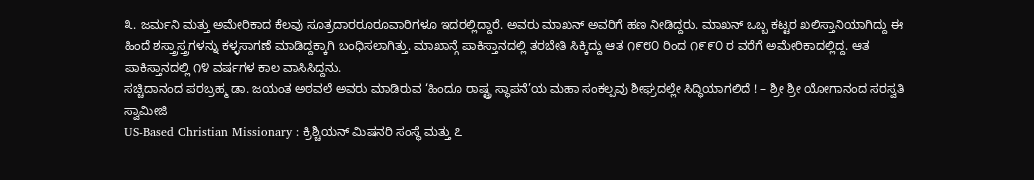೩. ಜರ್ಮನಿ ಮತ್ತು ಅಮೇರಿಕಾದ ಕೆಲವು ಸೂತ್ರದಾರರೂರೂವಾರಿಗಳೂ ಇದರಲ್ಲಿದ್ದಾರೆ. ಅವರು ಮಾಖನ್ ಅವರಿಗೆ ಹಣ ನೀಡಿದ್ದರು. ಮಾಖನ್ ಒಬ್ಬ ಕಟ್ಟರ ಖಲಿಸ್ತಾನಿಯಾಗಿದ್ದು ಈ ಹಿಂದೆ ಶಸ್ತ್ರಾಸ್ತ್ರಗಳನ್ನು ಕಳ್ಳಸಾಗಣೆ ಮಾಡಿದ್ದಕ್ಕಾಗಿ ಬಂಧಿಸಲಾಗಿತ್ತು. ಮಾಖಾನ್ಗೆ ಪಾಕಿಸ್ತಾನದಲ್ಲಿ ತರಬೇತಿ ಸಿಕ್ಕಿದ್ದು ಆತ ೧೯೮೦ ರಿಂದ ೧೯೯೦ ರ ವರೆಗೆ ಅಮೇರಿಕಾದಲ್ಲಿದ್ದ. ಆತ ಪಾಕಿಸ್ತಾನದಲ್ಲಿ ೧೪ ವರ್ಷಗಳ ಕಾಲ ವಾಸಿಸಿದ್ದನು.
ಸಚ್ಚಿದಾನಂದ ಪರಬ್ರಹ್ಮ ಡಾ. ಜಯಂತ ಅಠವಲೆ ಅವರು ಮಾಡಿರುವ ‘ಹಿಂದೂ ರಾಷ್ಟ್ರ ಸ್ಥಾಪನೆ’ಯ ಮಹಾ ಸಂಕಲ್ಪವು ಶೀಘ್ರದಲ್ಲೇ ಸಿದ್ಧಿಯಾಗಲಿದೆ ! – ಶ್ರೀ ಶ್ರೀ ಯೋಗಾನಂದ ಸರಸ್ವತಿ ಸ್ವಾಮೀಜಿ
US-Based Christian Missionary : ಕ್ರಿಶ್ಚಿಯನ್ ಮಿಷನರಿ ಸಂಸ್ಥೆ ಮತ್ತು ೭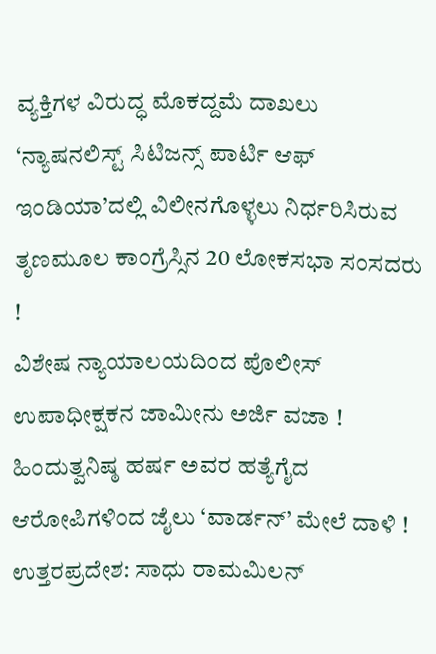ವ್ಯಕ್ತಿಗಳ ವಿರುದ್ಧ ಮೊಕದ್ದಮೆ ದಾಖಲು
‘ನ್ಯಾಷನಲಿಸ್ಟ್ ಸಿಟಿಜನ್ಸ್ ಪಾರ್ಟಿ ಆಫ್ ಇಂಡಿಯಾ’ದಲ್ಲಿ ವಿಲೀನಗೊಳ್ಳಲು ನಿರ್ಧರಿಸಿರುವ ತೃಣಮೂಲ ಕಾಂಗ್ರೆಸ್ಸಿನ 20 ಲೋಕಸಭಾ ಸಂಸದರು !
ವಿಶೇಷ ನ್ಯಾಯಾಲಯದಿಂದ ಪೊಲೀಸ್ ಉಪಾಧೀಕ್ಷಕನ ಜಾಮೀನು ಅರ್ಜಿ ವಜಾ !
ಹಿಂದುತ್ವನಿಷ್ಠ ಹರ್ಷ ಅವರ ಹತ್ಯೆಗೈದ ಆರೋಪಿಗಳಿಂದ ಜೈಲು ‘ವಾರ್ಡನ್’ ಮೇಲೆ ದಾಳಿ !
ಉತ್ತರಪ್ರದೇಶ: ಸಾಧು ರಾಮಮಿಲನ್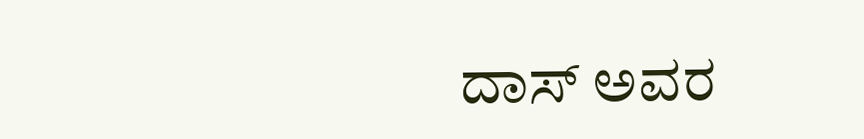ದಾಸ್ ಅವರ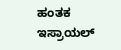ಹಂತಕ ಇಸ್ರಾಯಲ್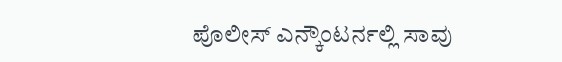ಪೊಲೀಸ್ ಎನ್ಕೌಂಟರ್ನಲ್ಲಿ ಸಾವು